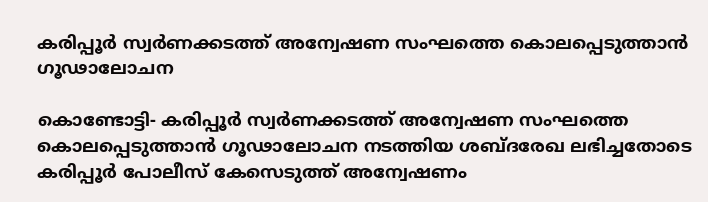കരിപ്പൂര്‍ സ്വര്‍ണക്കടത്ത് അന്വേഷണ സംഘത്തെ കൊലപ്പെടുത്താന്‍ ഗൂഢാലോചന

കൊണ്ടോട്ടി- കരിപ്പൂര്‍ സ്വര്‍ണക്കടത്ത് അന്വേഷണ സംഘത്തെ കൊലപ്പെടുത്താന്‍ ഗൂഢാലോചന നടത്തിയ ശബ്ദരേഖ ലഭിച്ചതോടെ കരിപ്പൂര്‍ പോലീസ് കേസെടുത്ത് അന്വേഷണം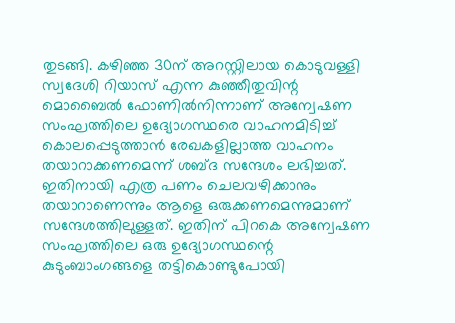തുടങ്ങി. കഴിഞ്ഞ 30ന് അറസ്റ്റിലായ കൊടുവള്ളി സ്വദേശി റിയാസ് എന്ന കുഞ്ഞീതുവിന്റ മൊബൈല്‍ ഫോണില്‍നിന്നാണ് അന്വേഷണ സംഘത്തിലെ ഉദ്യോഗസ്ഥരെ വാഹനമിടിച്ച് കൊലപ്പെടുത്താന്‍ രേഖകളില്ലാത്ത വാഹനം തയാറാക്കണമെന്ന് ശബ്ദ സന്ദേശം ലഭിച്ചത്. ഇതിനായി എത്ര പണം ചെലവഴിക്കാനും തയാറാണെന്നും ആളെ ഒരുക്കണമെന്നുമാണ് സന്ദേശത്തിലുള്ളത്. ഇതിന് പിറകെ അന്വേഷണ സംഘത്തിലെ ഒരു ഉദ്യോഗസ്ഥന്റെ കുടുംബാംഗങ്ങളെ തട്ടികൊണ്ടുപോയി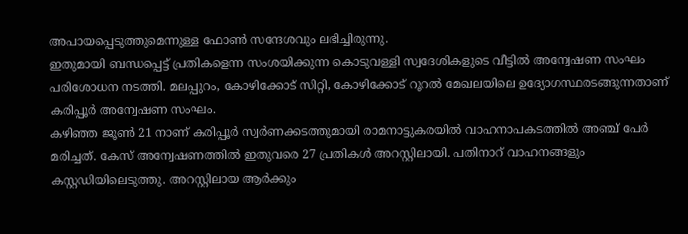അപായപ്പെടുത്തുമെന്നുള്ള ഫോണ്‍ സന്ദേശവും ലഭിച്ചിരുന്നു.
ഇതുമായി ബന്ധപ്പെട്ട് പ്രതികളെന്ന സംശയിക്കുന്ന കൊടുവള്ളി സ്വദേശികളുടെ വീട്ടില്‍ അന്വേഷണ സംഘം പരിശോധന നടത്തി. മലപ്പുറം, കോഴിക്കോട് സിറ്റി, കോഴിക്കോട് റൂറല്‍ മേഖലയിലെ ഉദ്യോഗസ്ഥരടങ്ങുന്നതാണ് കരിപ്പൂര്‍ അന്വേഷണ സംഘം.
കഴിഞ്ഞ ജൂണ്‍ 21 നാണ് കരിപ്പൂര്‍ സ്വര്‍ണക്കടത്തുമായി രാമനാട്ടുകരയില്‍ വാഹനാപകടത്തില്‍ അഞ്ച് പേര്‍ മരിച്ചത്. കേസ് അന്വേഷണത്തില്‍ ഇതുവരെ 27 പ്രതികള്‍ അറസ്റ്റിലായി. പതിനാറ് വാഹനങ്ങളും കസ്റ്റഡിയിലെടുത്തു. അറസ്റ്റിലായ ആര്‍ക്കും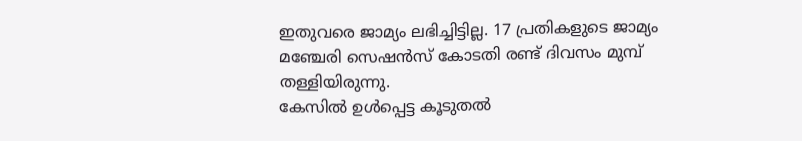ഇതുവരെ ജാമ്യം ലഭിച്ചിട്ടില്ല. 17 പ്രതികളുടെ ജാമ്യം മഞ്ചേരി സെഷന്‍സ് കോടതി രണ്ട് ദിവസം മുമ്പ് തള്ളിയിരുന്നു.
കേസില്‍ ഉള്‍പ്പെട്ട കൂടുതല്‍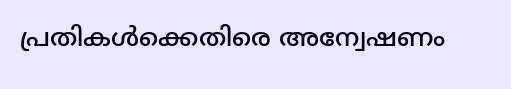പ്രതികള്‍ക്കെതിരെ അന്വേഷണം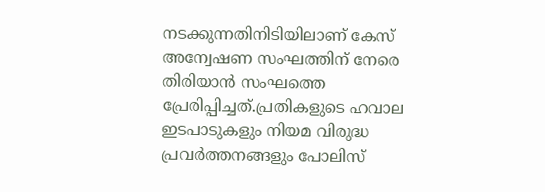നടക്കുന്നതിനിടിയിലാണ് കേസ് അന്വേഷണ സംഘത്തിന് നേരെ തിരിയാന്‍ സംഘത്തെ പ്രേരിപ്പിച്ചത്.പ്രതികളുടെ ഹവാല ഇടപാടുകളും നിയമ വിരുദ്ധ പ്രവര്‍ത്തനങ്ങളും പോലിസ്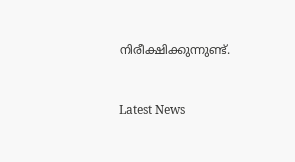നിരീക്ഷിക്കുന്നുണ്ട്.



Latest News